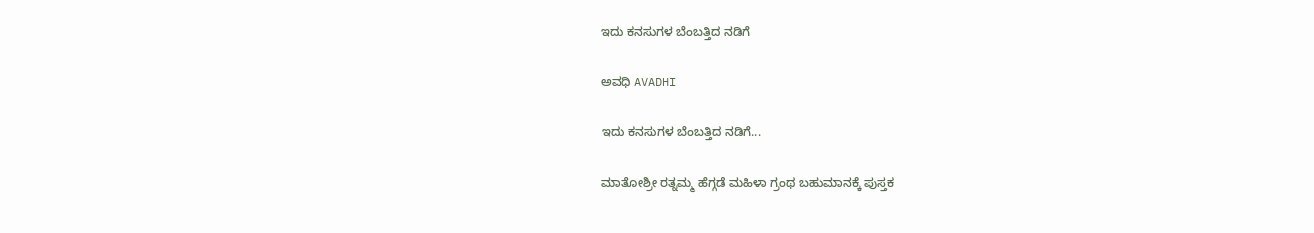ಇದು ಕನಸುಗಳ ಬೆಂಬತ್ತಿದ ನಡಿಗೆ‍

ಅವಧಿ AVADHI

ಇದು ಕನಸುಗಳ ಬೆಂಬತ್ತಿದ ನಡಿಗೆ...

ಮಾತೋಶ್ರೀ ರತ್ನಮ್ಮ ಹೆಗ್ಗಡೆ ಮಹಿಳಾ ಗ್ರಂಥ ಬಹುಮಾನಕ್ಕೆ ಪುಸ್ತಕ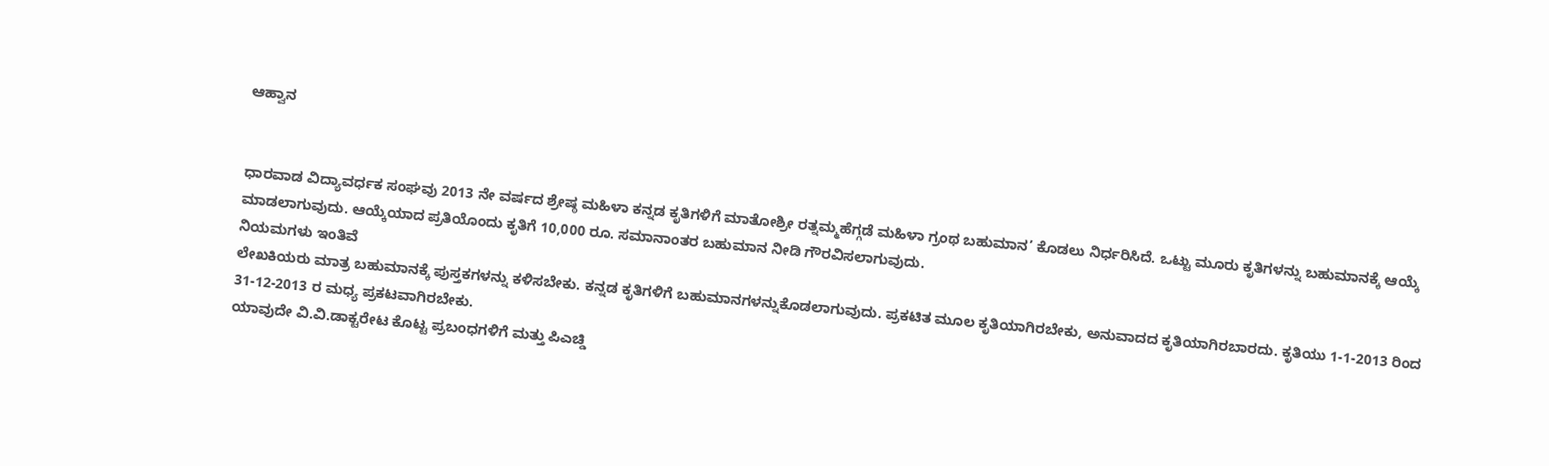ಆಹ್ವಾನ


ಧಾರವಾಡ ವಿದ್ಯಾವರ್ಧಕ ಸಂಘವು 2013 ನೇ ವರ್ಷದ ಶ್ರೇಷ್ಠ ಮಹಿಳಾ ಕನ್ನಡ ಕೃತಿಗಳಿಗೆ ಮಾತೋಶ್ರೀ ರತ್ನಮ್ಮಹೆಗ್ಗಡೆ ಮಹಿಳಾ ಗ್ರಂಥ ಬಹುಮಾನ’ ಕೊಡಲು ನಿರ್ಧರಿಸಿದೆ. ಒಟ್ಟು ಮೂರು ಕೃತಿಗಳನ್ನು ಬಹುಮಾನಕ್ಕೆ ಆಯ್ಕೆ ಮಾಡಲಾಗುವುದು. ಆಯ್ಕೆಯಾದ ಪ್ರತಿಯೊಂದು ಕೃತಿಗೆ 10,000 ರೂ. ಸಮಾನಾಂತರ ಬಹುಮಾನ ನೀಡಿ ಗೌರವಿಸಲಾಗುವುದು.
ನಿಯಮಗಳು ಇಂತಿವೆ
ಲೇಖಕಿಯರು ಮಾತ್ರ ಬಹುಮಾನಕ್ಕೆ ಪುಸ್ತಕಗಳನ್ನು ಕಳಿಸಬೇಕು. ಕನ್ನಡ ಕೃತಿಗಳಿಗೆ ಬಹುಮಾನಗಳನ್ನುಕೊಡಲಾಗುವುದು. ಪ್ರಕಟಿತ ಮೂಲ ಕೃತಿಯಾಗಿರಬೇಕು, ಅನುವಾದದ ಕೃತಿಯಾಗಿರಬಾರದು. ಕೃತಿಯು 1-1-2013 ರಿಂದ 31-12-2013 ರ ಮಧ್ಯ ಪ್ರಕಟವಾಗಿರಬೇಕು.
ಯಾವುದೇ ವಿ.ವಿ.ಡಾಕ್ಟರೇಟ ಕೊಟ್ಟ ಪ್ರಬಂಧಗಳಿಗೆ ಮತ್ತು ಪಿಎಚ್ಡಿ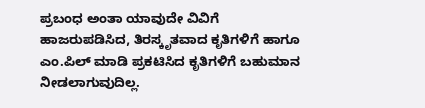ಪ್ರಬಂಧ ಅಂತಾ ಯಾವುದೇ ವಿವಿಗೆ ಹಾಜರುಪಡಿಸಿದ, ತಿರಸ್ಕೃತವಾದ ಕೃತಿಗಳಿಗೆ ಹಾಗೂ ಎಂ.ಪಿಲ್ ಮಾಡಿ ಪ್ರಕಟಿಸಿದ ಕೃತಿಗಳಿಗೆ ಬಹುಮಾನ ನೀಡಲಾಗುವುದಿಲ್ಲ.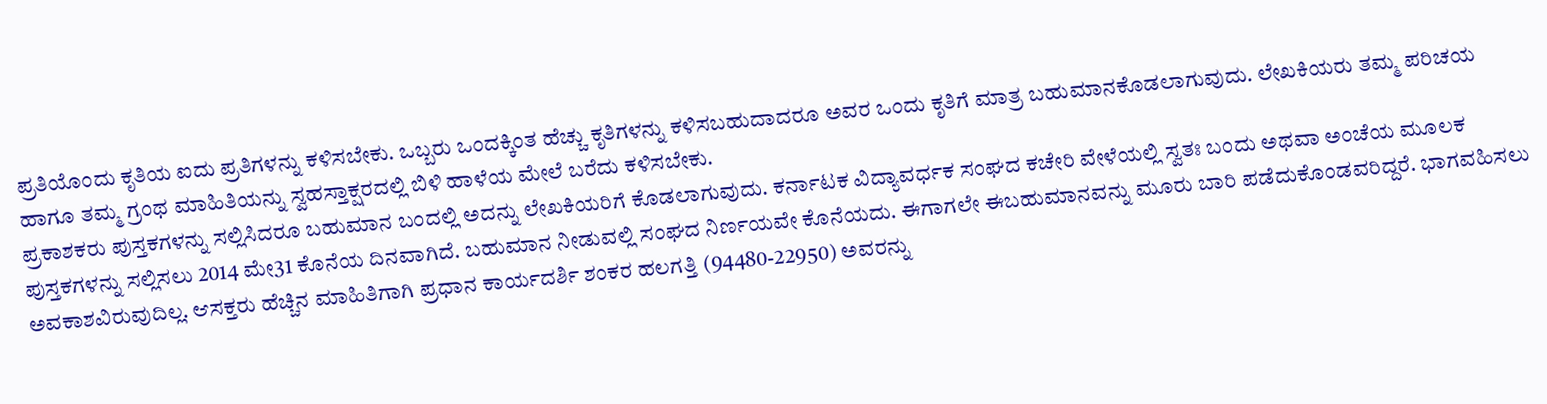ಪ್ರತಿಯೊಂದು ಕೃತಿಯ ಐದು ಪ್ರತಿಗಳನ್ನು ಕಳಿಸಬೇಕು. ಒಬ್ಬರು ಒಂದಕ್ಕಿಂತ ಹೆಚ್ಚು ಕೃತಿಗಳನ್ನು ಕಳಿಸಬಹುದಾದರೂ ಅವರ ಒಂದು ಕೃತಿಗೆ ಮಾತ್ರ ಬಹುಮಾನಕೊಡಲಾಗುವುದು. ಲೇಖಕಿಯರು ತಮ್ಮ ಪರಿಚಯ ಹಾಗೂ ತಮ್ಮ ಗ್ರಂಥ ಮಾಹಿತಿಯನ್ನು ಸ್ವಹಸ್ತಾಕ್ಷರದಲ್ಲಿ ಬಿಳಿ ಹಾಳೆಯ ಮೇಲೆ ಬರೆದು ಕಳಿಸಬೇಕು.
ಪ್ರಕಾಶಕರು ಪುಸ್ತಕಗಳನ್ನು ಸಲ್ಲಿಸಿದರೂ ಬಹುಮಾನ ಬಂದಲ್ಲಿ ಅದನ್ನು ಲೇಖಕಿಯರಿಗೆ ಕೊಡಲಾಗುವುದು. ಕರ್ನಾಟಕ ವಿದ್ಯಾವರ್ಧಕ ಸಂಘದ ಕಚೇರಿ ವೇಳೆಯಲ್ಲಿ ಸ್ವತಃ ಬಂದು ಅಥವಾ ಅಂಚೆಯ ಮೂಲಕ ಪುಸ್ತಕಗಳನ್ನು ಸಲ್ಲಿಸಲು 2014 ಮೇ31 ಕೊನೆಯ ದಿನವಾಗಿದೆ. ಬಹುಮಾನ ನೀಡುವಲ್ಲಿ ಸಂಘದ ನಿರ್ಣಯವೇ ಕೊನೆಯದು. ಈಗಾಗಲೇ ಈಬಹುಮಾನವನ್ನು ಮೂರು ಬಾರಿ ಪಡೆದುಕೊಂಡವರಿದ್ದರೆ. ಭಾಗವಹಿಸಲು ಅವಕಾಶವಿರುವುದಿಲ್ಲ. ಆಸಕ್ತರು ಹೆಚ್ಚಿನ ಮಾಹಿತಿಗಾಗಿ ಪ್ರಧಾನ ಕಾರ್ಯದರ್ಶಿ ಶಂಕರ ಹಲಗತ್ತಿ (94480-22950) ಅವರನ್ನು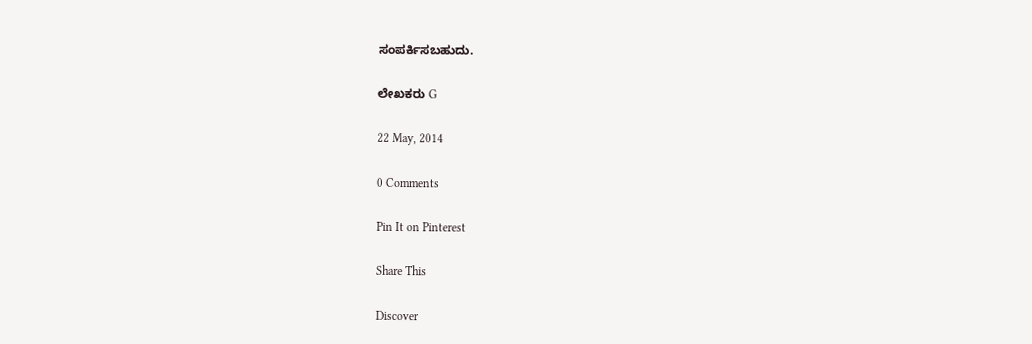ಸಂಪರ್ಕಿಸಬಹುದು.

ಲೇಖಕರು G

22 May, 2014

0 Comments

Pin It on Pinterest

Share This

Discover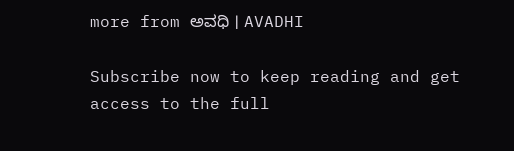more from ಅವಧಿ । AVADHI

Subscribe now to keep reading and get access to the full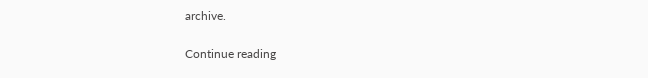archive.

Continue reading